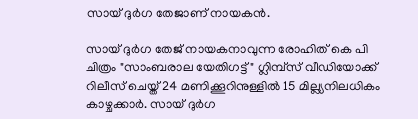സായ് ദുർഗ തേജാണ് നായകൻ.

സായ് ദുർഗ തേജ് നായകനാവുന്ന രോഹിത് കെ പി ചിത്രം "സാംബരാല യേതിഗട്ട്" ഗ്ലിമ്പ്സ് വീഡിയോക്ക് റിലീസ് ചെയ്ത് 24 മണിക്കൂറിനുള്ളിൽ 15 മില്ല്യനിലധികം കാഴ്ചക്കാർ. സായ് ദുർഗ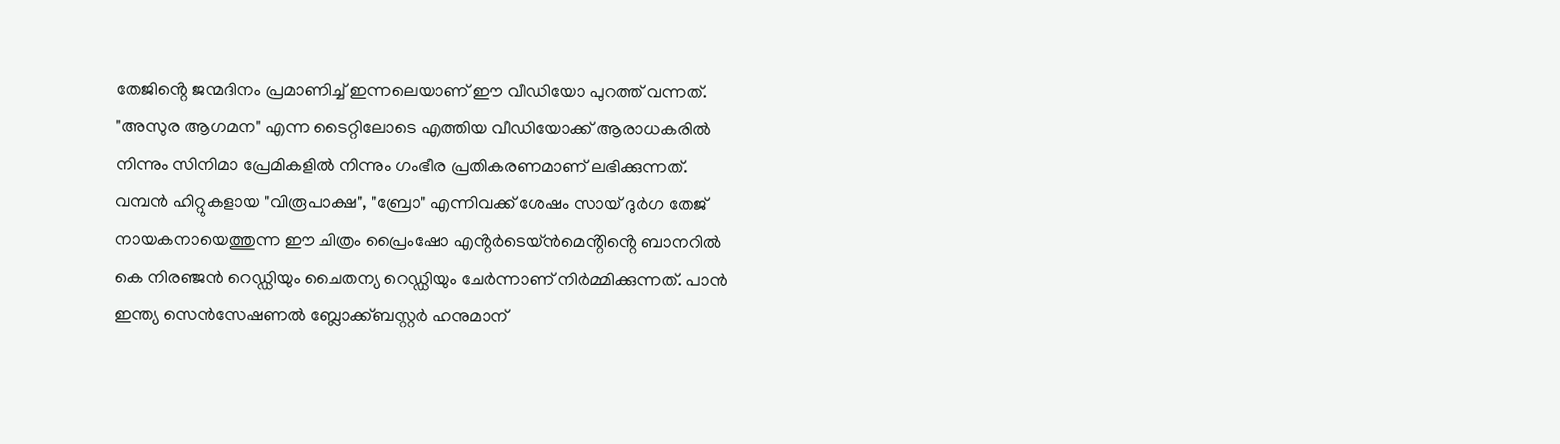തേജിൻ്റെ ജന്മദിനം പ്രമാണിച്ച് ഇന്നലെയാണ് ഈ വീഡിയോ പുറത്ത് വന്നത്. "അസുര ആഗമന" എന്ന ടൈറ്റിലോടെ എത്തിയ വീഡിയോക്ക് ആരാധകരിൽ നിന്നും സിനിമാ പ്രേമികളിൽ നിന്നും ഗംഭീര പ്രതികരണമാണ് ലഭിക്കുന്നത്. വമ്പൻ ഹിറ്റുകളായ "വിരൂപാക്ഷ", "ബ്രോ" എന്നിവക്ക് ശേഷം സായ് ദുർഗ തേജ് നായകനായെത്തുന്ന ഈ ചിത്രം പ്രൈംഷോ എൻ്റർടെയ്ൻമെൻ്റിൻ്റെ ബാനറിൽ കെ നിരഞ്ജൻ റെഡ്ഡിയും ചൈതന്യ റെഡ്ഡിയും ചേർന്നാണ് നിർമ്മിക്കുന്നത്. പാൻ ഇന്ത്യ സെൻസേഷണൽ ബ്ലോക്ക്ബസ്റ്റർ ഹനുമാന്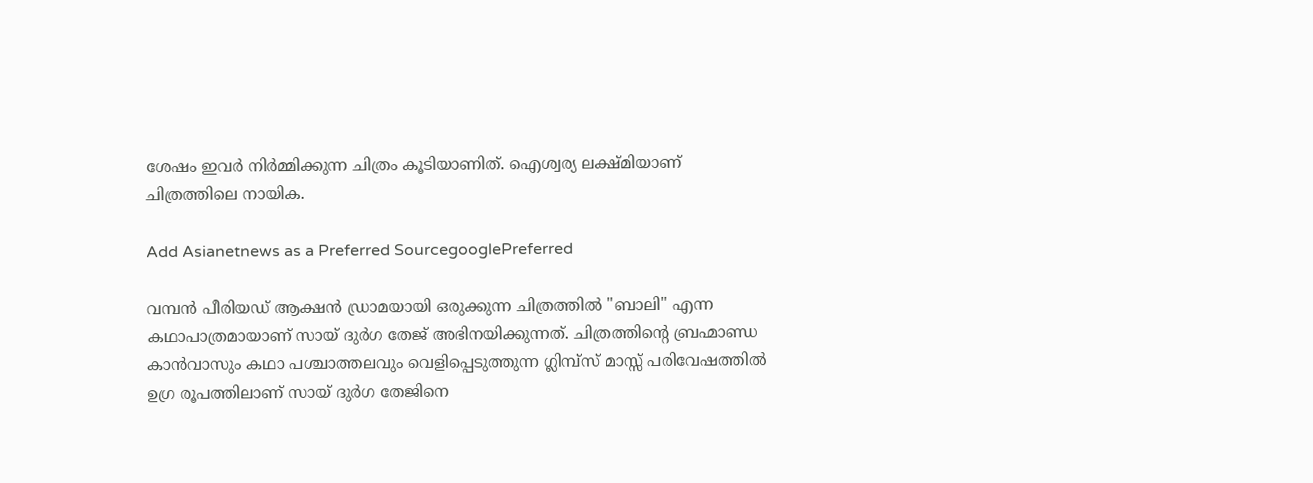ശേഷം ഇവർ നിർമ്മിക്കുന്ന ചിത്രം കൂടിയാണിത്. ഐശ്വര്യ ലക്ഷ്മിയാണ് ചിത്രത്തിലെ നായിക.

Add Asianetnews as a Preferred SourcegooglePreferred

വമ്പൻ പീരിയഡ് ആക്ഷൻ ഡ്രാമയായി ഒരുക്കുന്ന ചിത്രത്തിൽ "ബാലി" എന്ന കഥാപാത്രമായാണ് സായ് ദുർഗ തേജ് അഭിനയിക്കുന്നത്. ചിത്രത്തിന്റെ ബ്രഹ്മാണ്ഡ കാൻവാസും കഥാ പശ്ചാത്തലവും വെളിപ്പെടുത്തുന്ന ഗ്ലിമ്പ്സ് മാസ്സ് പരിവേഷത്തിൽ ഉഗ്ര രൂപത്തിലാണ് സായ് ദുർഗ തേജിനെ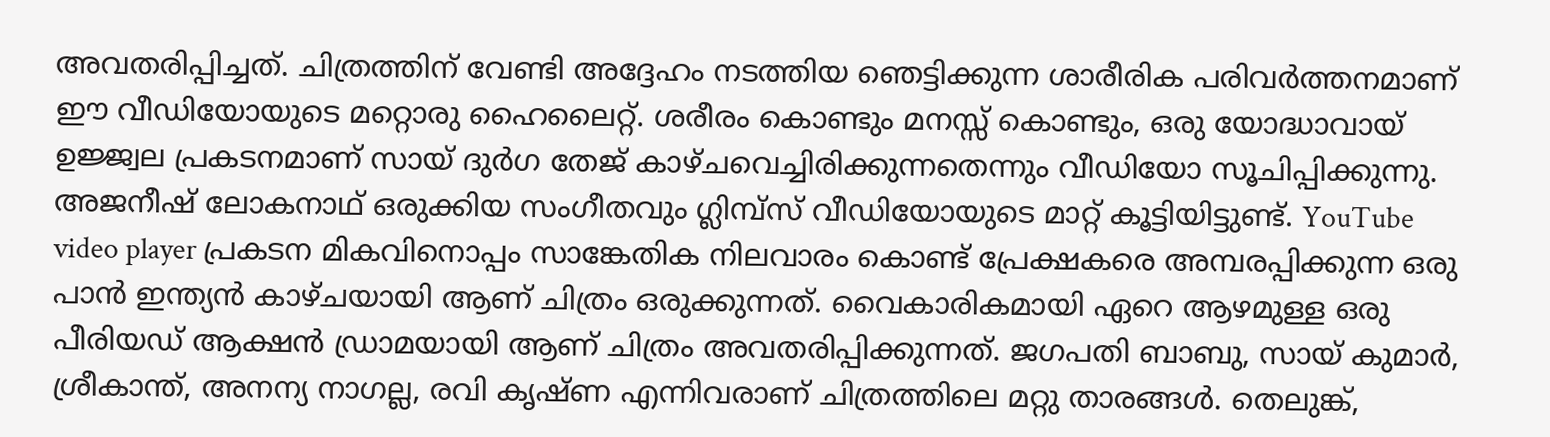അവതരിപ്പിച്ചത്. ചിത്രത്തിന് വേണ്ടി അദ്ദേഹം നടത്തിയ ഞെട്ടിക്കുന്ന ശാരീരിക പരിവർത്തനമാണ് ഈ വീഡിയോയുടെ മറ്റൊരു ഹൈലൈറ്റ്. ശരീരം കൊണ്ടും മനസ്സ് കൊണ്ടും, ഒരു യോദ്ധാവായ് ഉജ്ജ്വല പ്രകടനമാണ് സായ് ദുർഗ തേജ് കാഴ്ചവെച്ചിരിക്കുന്നതെന്നും വീഡിയോ സൂചിപ്പിക്കുന്നു. അജനീഷ് ലോകനാഥ് ഒരുക്കിയ സംഗീതവും ഗ്ലിമ്പ്സ് വീഡിയോയുടെ മാറ്റ് കൂട്ടിയിട്ടുണ്ട്. YouTube video player പ്രകടന മികവിനൊപ്പം സാങ്കേതിക നിലവാരം കൊണ്ട് പ്രേക്ഷകരെ അമ്പരപ്പിക്കുന്ന ഒരു പാൻ ഇന്ത്യൻ കാഴ്ചയായി ആണ് ചിത്രം ഒരുക്കുന്നത്. വൈകാരികമായി ഏറെ ആഴമുള്ള ഒരു പീരിയഡ് ആക്ഷൻ ഡ്രാമയായി ആണ് ചിത്രം അവതരിപ്പിക്കുന്നത്. ജഗപതി ബാബു, സായ് കുമാർ, ശ്രീകാന്ത്, അനന്യ നാഗല്ല, രവി കൃഷ്ണ എന്നിവരാണ് ചിത്രത്തിലെ മറ്റു താരങ്ങൾ. തെലുങ്ക്,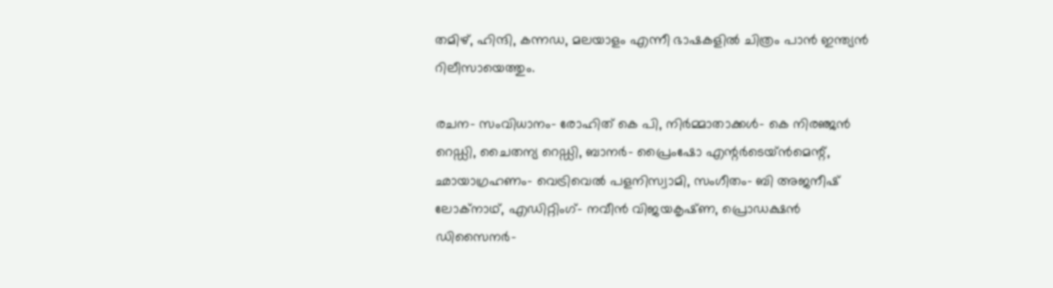തമിഴ്, ഹിന്ദി, കന്നഡ, മലയാളം എന്നീ ഭാഷകളിൽ ചിത്രം പാൻ ഇന്ത്യൻ റിലീസായെത്തും.

രചന- സംവിധാനം- രോഹിത് കെ പി, നിർമ്മാതാക്കൾ- കെ നിരഞ്ജൻ റെഡ്ഡി, ചൈതന്യ റെഡ്ഡി, ബാനർ- പ്രൈംഷോ എന്റർടെയ്ൻമെന്റ്, ഛായാഗ്രഹണം- വെട്രിവെൽ പളനിസ്വാമി, സംഗീതം- ബി അജനീഷ് ലോക്നാഥ്, എഡിറ്റിംഗ്- നവീൻ വിജയകൃഷ്‍ണ, പ്രൊഡക്ഷൻ ഡിസൈനർ-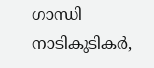ഗാന്ധി നാടികുടികർ,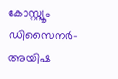കോസ്റ്റ്യൂം ഡിസൈനർ- അയിഷ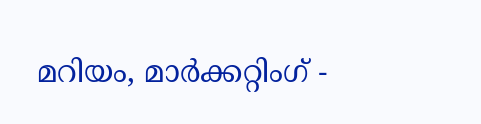മറിയം, മാർക്കറ്റിംഗ് -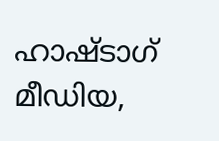ഹാഷ്ടാഗ് മീഡിയ,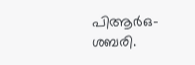പിആർഒ- ശബരി.